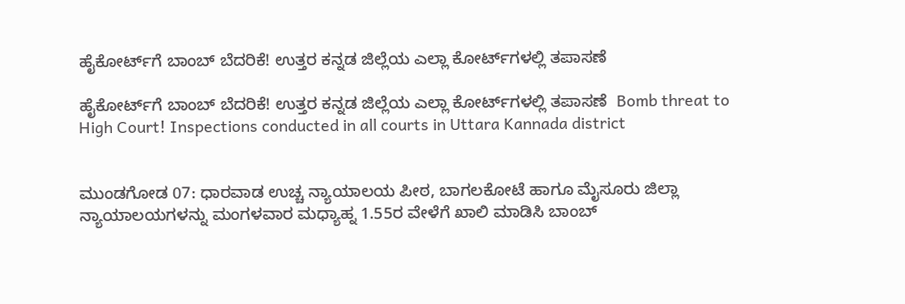ಹೈಕೋರ್ಟ್‌ಗೆ ಬಾಂಬ್ ಬೆದರಿಕೆ! ಉತ್ತರ ಕನ್ನಡ ಜಿಲ್ಲೆಯ ಎಲ್ಲಾ ಕೋರ್ಟ್‌ಗಳಲ್ಲಿ ತಪಾಸಣೆ

ಹೈಕೋರ್ಟ್‌ಗೆ ಬಾಂಬ್ ಬೆದರಿಕೆ! ಉತ್ತರ ಕನ್ನಡ ಜಿಲ್ಲೆಯ ಎಲ್ಲಾ ಕೋರ್ಟ್‌ಗಳಲ್ಲಿ ತಪಾಸಣೆ  Bomb threat to High Court! Inspections conducted in all courts in Uttara Kannada district


ಮುಂಡಗೋಡ 07: ಧಾರವಾಡ ಉಚ್ಚ ನ್ಯಾಯಾಲಯ ಪೀಠ, ಬಾಗಲಕೋಟೆ ಹಾಗೂ ಮೈಸೂರು ಜಿಲ್ಲಾ ನ್ಯಾಯಾಲಯಗಳನ್ನು ಮಂಗಳವಾರ ಮಧ್ಯಾಹ್ನ 1.55ರ ವೇಳೆಗೆ ಖಾಲಿ ಮಾಡಿಸಿ ಬಾಂಬ್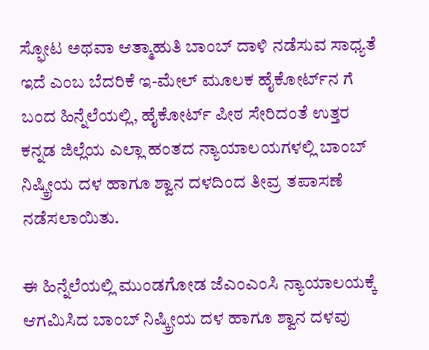ಸ್ಫೋಟ ಅಥವಾ ಆತ್ಮಾಹುತಿ ಬಾಂಬ್ ದಾಳಿ ನಡೆಸುವ ಸಾಧ್ಯತೆ ಇದೆ ಎಂಬ ಬೆದರಿಕೆ ಇ-ಮೇಲ್ ಮೂಲಕ ಹೈಕೋರ್ಟ್‌ನ ಗೆ ಬಂದ ಹಿನ್ನೆಲೆಯಲ್ಲಿ, ಹೈಕೋರ್ಟ್‌ ಪೀಠ ಸೇರಿದಂತೆ ಉತ್ತರ ಕನ್ನಡ ಜಿಲ್ಲೆಯ ಎಲ್ಲಾ ಹಂತದ ನ್ಯಾಯಾಲಯಗಳಲ್ಲಿ ಬಾಂಬ್ ನಿಷ್ಕ್ರೀಯ ದಳ ಹಾಗೂ ಶ್ವಾನ ದಳದಿಂದ ತೀವ್ರ ತಪಾಸಣೆ ನಡೆಸಲಾಯಿತು.

ಈ ಹಿನ್ನೆಲೆಯಲ್ಲಿ ಮುಂಡಗೋಡ ಜೆಎಂಎಂಸಿ ನ್ಯಾಯಾಲಯಕ್ಕೆ ಆಗಮಿಸಿದ ಬಾಂಬ್ ನಿಷ್ಕ್ರೀಯ ದಳ ಹಾಗೂ ಶ್ವಾನ ದಳವು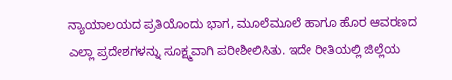ನ್ಯಾಯಾಲಯದ ಪ್ರತಿಯೊಂದು ಭಾಗ, ಮೂಲೆಮೂಲೆ ಹಾಗೂ ಹೊರ ಆವರಣದ ಎಲ್ಲಾ ಪ್ರದೇಶಗಳನ್ನು ಸೂಕ್ಷ್ಮವಾಗಿ ಪರೀಶೀಲಿಸಿತು. ಇದೇ ರೀತಿಯಲ್ಲಿ ಜಿಲ್ಲೆಯ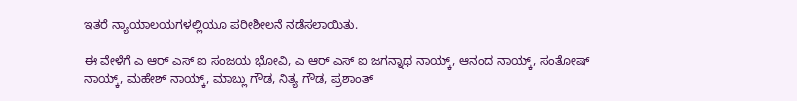ಇತರೆ ನ್ಯಾಯಾಲಯಗಳಲ್ಲಿಯೂ ಪರೀಶೀಲನೆ ನಡೆಸಲಾಯಿತು.

ಈ ವೇಳೆಗೆ ಎ ಆರ್ ಎಸ್ ಐ ಸಂಜಯ ಭೋವಿ, ಎ ಆರ್ ಎಸ್ ಐ ಜಗನ್ನಾಥ ನಾಯ್ಕ್‌, ಆನಂದ ನಾಯ್ಕ್‌, ಸಂತೋಷ್ ನಾಯ್ಕ್‌, ಮಹೇಶ್ ನಾಯ್ಕ್‌, ಮಾಬ್ಲು ಗೌಡ, ನಿತ್ಯ ಗೌಡ, ಪ್ರಶಾಂತ್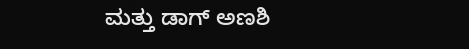ಮತ್ತು ಡಾಗ್ ಅಣಶಿ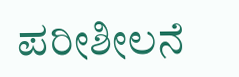ಪರೀಶೀಲನೆ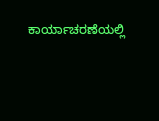ಕಾರ್ಯಾಚರಣೆಯಲ್ಲಿ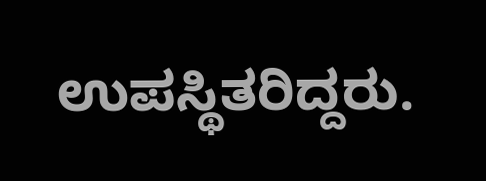ಉಪಸ್ಥಿತರಿದ್ದರು.